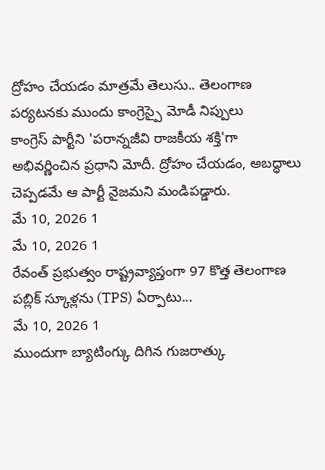ద్రోహం చేయడం మాత్రమే తెలుసు.. తెలంగాణ పర్యటనకు ముందు కాంగ్రెస్పై మోడీ నిప్పులు
కాంగ్రెస్ పార్టీని 'పరాన్నజీవి రాజకీయ శక్తి'గా అభివర్ణించిన ప్రధాని మోదీ. ద్రోహం చేయడం, అబద్ధాలు చెప్పడమే ఆ పార్టీ నైజమని మండిపడ్డారు.
మే 10, 2026 1
మే 10, 2026 1
రేవంత్ ప్రభుత్వం రాష్ట్రవ్యాప్తంగా 97 కొత్త తెలంగాణ పబ్లిక్ స్కూళ్లను (TPS) ఏర్పాటు...
మే 10, 2026 1
ముందుగా బ్యాటింగ్కు దిగిన గుజరాత్కు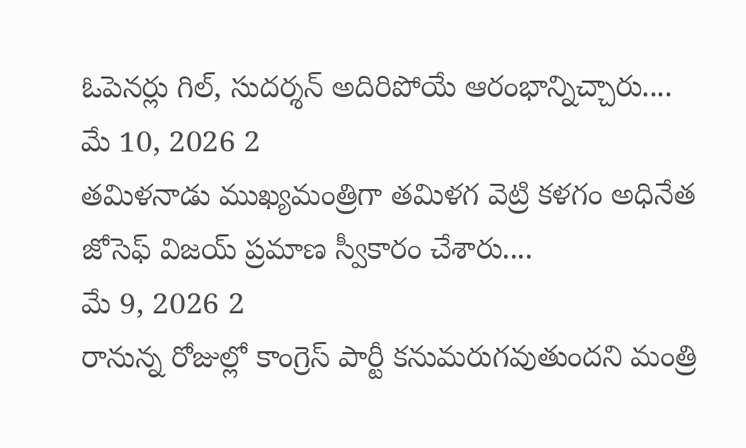ఓపెనర్లు గిల్, సుదర్శన్ అదిరిపోయే ఆరంభాన్నిచ్చారు....
మే 10, 2026 2
తమిళనాడు ముఖ్యమంత్రిగా తమిళగ వెట్రి కళగం అధినేత జోసెఫ్ విజయ్ ప్రమాణ స్వీకారం చేశారు....
మే 9, 2026 2
రానున్న రోజుల్లో కాంగ్రెస్ పార్టీ కనుమరుగవుతుందని మంత్రి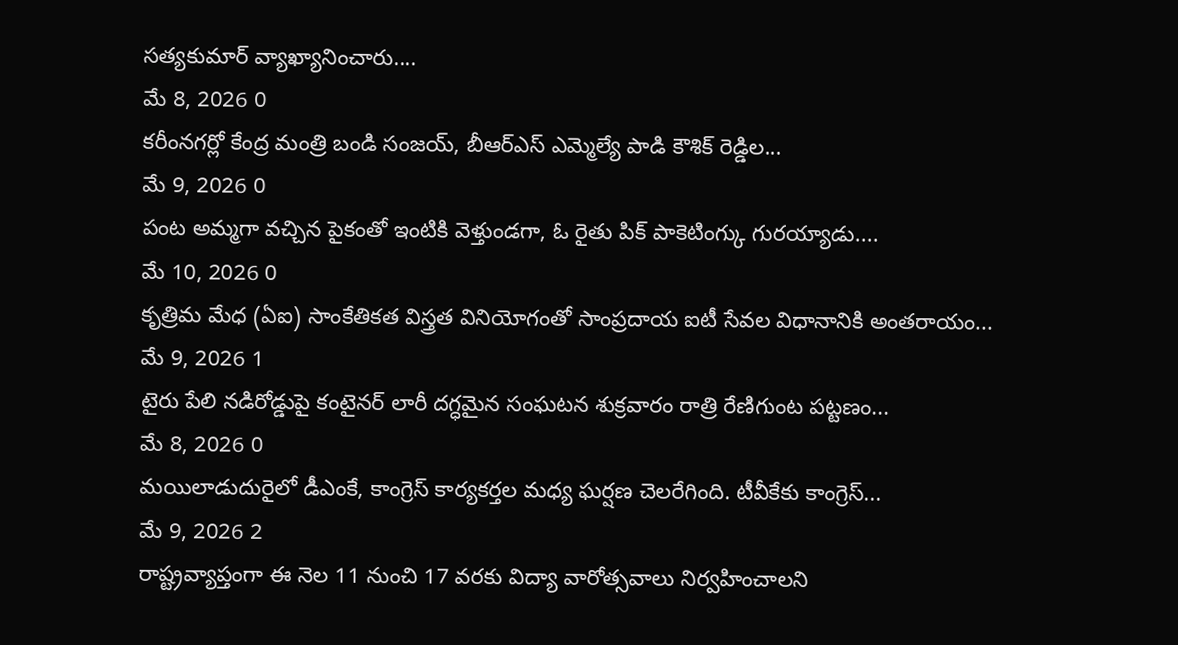సత్యకుమార్ వ్యాఖ్యానించారు....
మే 8, 2026 0
కరీంనగర్లో కేంద్ర మంత్రి బండి సంజయ్, బీఆర్ఎస్ ఎమ్మెల్యే పాడి కౌశిక్ రెడ్డిల...
మే 9, 2026 0
పంట అమ్మగా వచ్చిన పైకంతో ఇంటికి వెళ్తుండగా, ఓ రైతు పిక్ పాకెటింగ్కు గురయ్యాడు....
మే 10, 2026 0
కృత్రిమ మేధ (ఏఐ) సాంకేతికత విస్త్రత వినియోగంతో సాంప్రదాయ ఐటీ సేవల విధానానికి అంతరాయం...
మే 9, 2026 1
టైరు పేలి నడిరోడ్డుపై కంటైనర్ లారీ దగ్ధమైన సంఘటన శుక్రవారం రాత్రి రేణిగుంట పట్టణం...
మే 8, 2026 0
మయిలాడుదురైలో డీఎంకే, కాంగ్రెస్ కార్యకర్తల మధ్య ఘర్షణ చెలరేగింది. టీవీకేకు కాంగ్రెస్...
మే 9, 2026 2
రాష్ట్రవ్యాప్తంగా ఈ నెల 11 నుంచి 17 వరకు విద్యా వారోత్సవాలు నిర్వహించాలని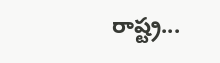రాష్ట్ర...